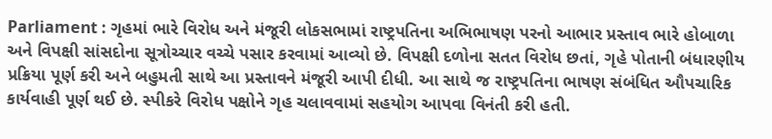Parliament : ગૃહમાં ભારે વિરોધ અને મંજૂરી લોકસભામાં રાષ્ટ્રપતિના અભિભાષણ પરનો આભાર પ્રસ્તાવ ભારે હોબાળા અને વિપક્ષી સાંસદોના સૂત્રોચ્ચાર વચ્ચે પસાર કરવામાં આવ્યો છે. વિપક્ષી દળોના સતત વિરોધ છતાં, ગૃહે પોતાની બંધારણીય પ્રક્રિયા પૂર્ણ કરી અને બહુમતી સાથે આ પ્રસ્તાવને મંજૂરી આપી દીધી. આ સાથે જ રાષ્ટ્રપતિના ભાષણ સંબંધિત ઔપચારિક કાર્યવાહી પૂર્ણ થઈ છે. સ્પીકરે વિરોધ પક્ષોને ગૃહ ચલાવવામાં સહયોગ આપવા વિનંતી કરી હતી.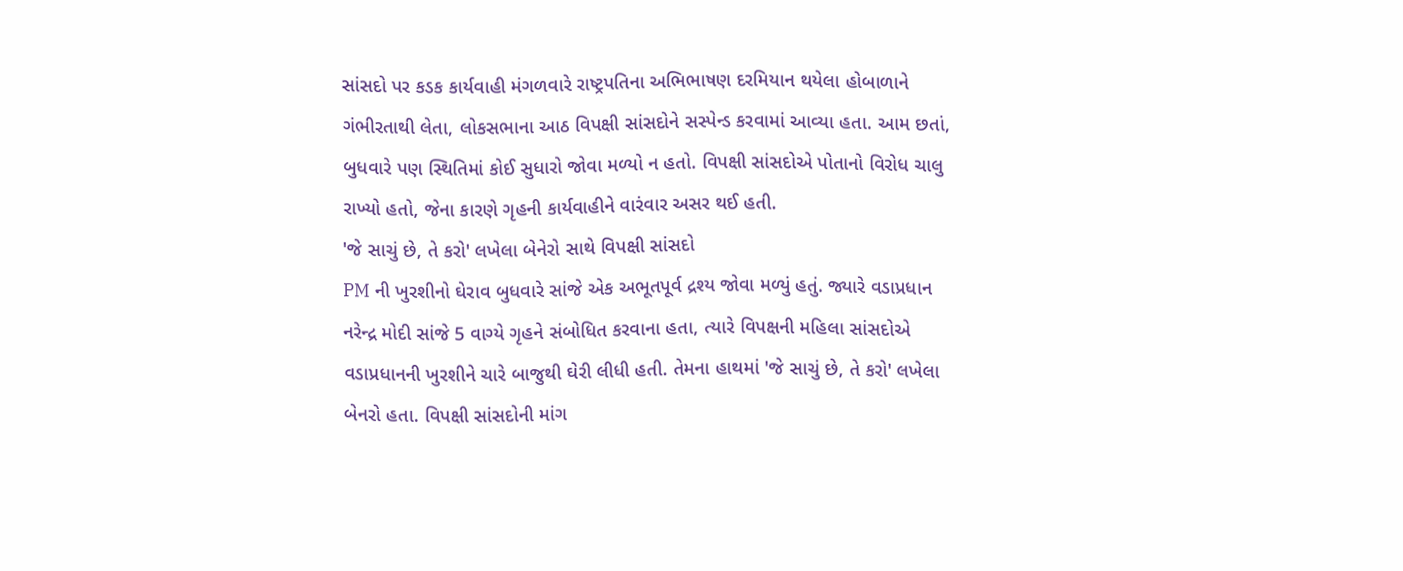સાંસદો પર કડક કાર્યવાહી મંગળવારે રાષ્ટ્રપતિના અભિભાષણ દરમિયાન થયેલા હોબાળાને ગંભીરતાથી લેતા, લોકસભાના આઠ વિપક્ષી સાંસદોને સસ્પેન્ડ કરવામાં આવ્યા હતા. આમ છતાં, બુધવારે પણ સ્થિતિમાં કોઈ સુધારો જોવા મળ્યો ન હતો. વિપક્ષી સાંસદોએ પોતાનો વિરોધ ચાલુ રાખ્યો હતો, જેના કારણે ગૃહની કાર્યવાહીને વારંવાર અસર થઈ હતી.
'જે સાચું છે, તે કરો' લખેલા બેનેરો સાથે વિપક્ષી સાંસદો
PM ની ખુરશીનો ઘેરાવ બુધવારે સાંજે એક અભૂતપૂર્વ દ્રશ્ય જોવા મળ્યું હતું. જ્યારે વડાપ્રધાન નરેન્દ્ર મોદી સાંજે 5 વાગ્યે ગૃહને સંબોધિત કરવાના હતા, ત્યારે વિપક્ષની મહિલા સાંસદોએ વડાપ્રધાનની ખુરશીને ચારે બાજુથી ઘેરી લીધી હતી. તેમના હાથમાં 'જે સાચું છે, તે કરો' લખેલા બેનરો હતા. વિપક્ષી સાંસદોની માંગ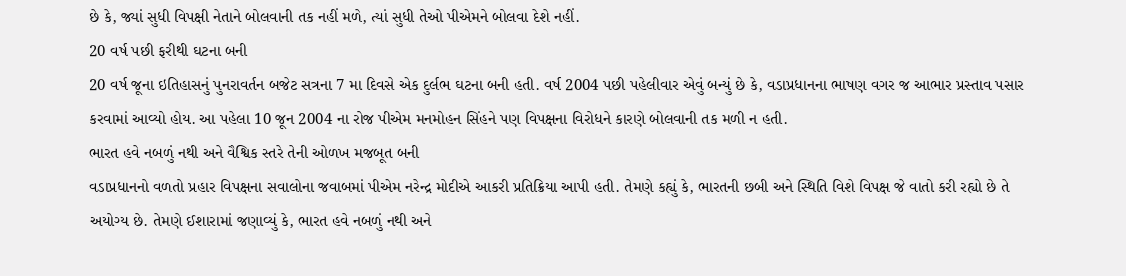છે કે, જ્યાં સુધી વિપક્ષી નેતાને બોલવાની તક નહીં મળે, ત્યાં સુધી તેઓ પીએમને બોલવા દેશે નહીં.
20 વર્ષ પછી ફરીથી ઘટના બની
20 વર્ષ જૂના ઇતિહાસનું પુનરાવર્તન બજેટ સત્રના 7 મા દિવસે એક દુર્લભ ઘટના બની હતી. વર્ષ 2004 પછી પહેલીવાર એવું બન્યું છે કે, વડાપ્રધાનના ભાષણ વગર જ આભાર પ્રસ્તાવ પસાર કરવામાં આવ્યો હોય. આ પહેલા 10 જૂન 2004 ના રોજ પીએમ મનમોહન સિંહને પણ વિપક્ષના વિરોધને કારણે બોલવાની તક મળી ન હતી.
ભારત હવે નબળું નથી અને વૈશ્વિક સ્તરે તેની ઓળખ મજબૂત બની
વડાપ્રધાનનો વળતો પ્રહાર વિપક્ષના સવાલોના જવાબમાં પીએમ નરેન્દ્ર મોદીએ આકરી પ્રતિક્રિયા આપી હતી. તેમણે કહ્યું કે, ભારતની છબી અને સ્થિતિ વિશે વિપક્ષ જે વાતો કરી રહ્યો છે તે અયોગ્ય છે. તેમણે ઈશારામાં જણાવ્યું કે, ભારત હવે નબળું નથી અને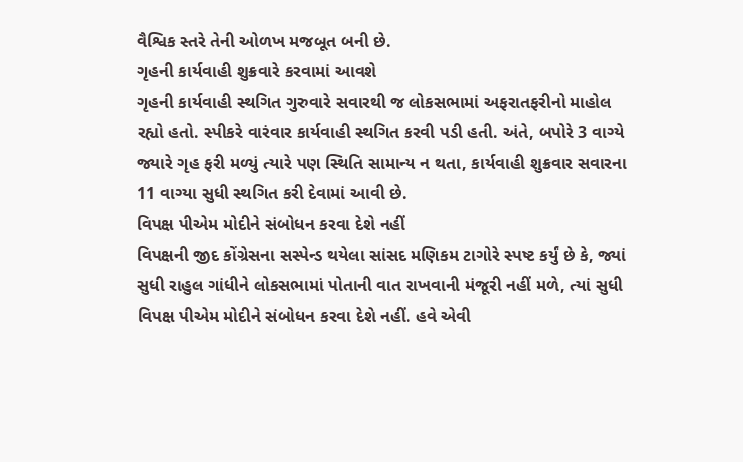વૈશ્વિક સ્તરે તેની ઓળખ મજબૂત બની છે.
ગૃહની કાર્યવાહી શુક્રવારે કરવામાં આવશે
ગૃહની કાર્યવાહી સ્થગિત ગુરુવારે સવારથી જ લોકસભામાં અફરાતફરીનો માહોલ રહ્યો હતો. સ્પીકરે વારંવાર કાર્યવાહી સ્થગિત કરવી પડી હતી. અંતે, બપોરે 3 વાગ્યે જ્યારે ગૃહ ફરી મળ્યું ત્યારે પણ સ્થિતિ સામાન્ય ન થતા, કાર્યવાહી શુક્રવાર સવારના 11 વાગ્યા સુધી સ્થગિત કરી દેવામાં આવી છે.
વિપક્ષ પીએમ મોદીને સંબોધન કરવા દેશે નહીં
વિપક્ષની જીદ કોંગ્રેસના સસ્પેન્ડ થયેલા સાંસદ મણિકમ ટાગોરે સ્પષ્ટ કર્યું છે કે, જ્યાં સુધી રાહુલ ગાંધીને લોકસભામાં પોતાની વાત રાખવાની મંજૂરી નહીં મળે, ત્યાં સુધી વિપક્ષ પીએમ મોદીને સંબોધન કરવા દેશે નહીં. હવે એવી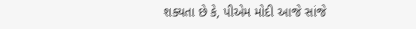શક્યતા છે કે, પીએમ મોદી આજે સાંજે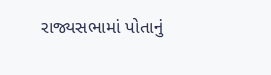રાજ્યસભામાં પોતાનું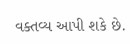વક્તવ્ય આપી શકે છે.